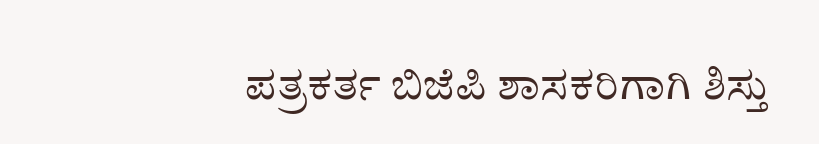ಪತ್ರಕರ್ತ ಬಿಜೆಪಿ ಶಾಸಕರಿಗಾಗಿ ಶಿಸ್ತು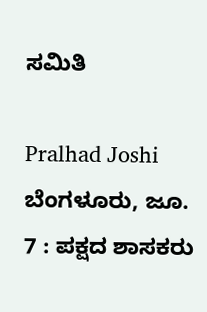ಸಮಿತಿ

Pralhad Joshi
ಬೆಂಗಳೂರು, ಜೂ. 7 : ಪಕ್ಷದ ಶಾಸಕರು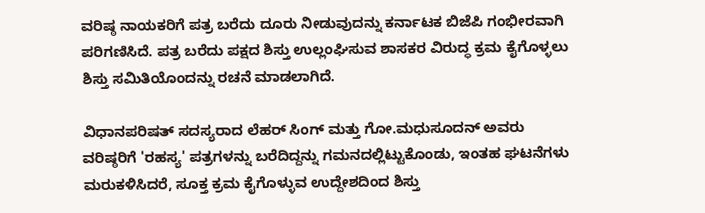ವರಿಷ್ಠ ನಾಯಕರಿಗೆ ಪತ್ರ ಬರೆದು ದೂರು ನೀಡುವುದನ್ನು ಕರ್ನಾಟಕ ಬಿಜೆಪಿ ಗಂಭೀರವಾಗಿ ಪರಿಗಣಿಸಿದೆ. ಪತ್ರ ಬರೆದು ಪಕ್ಷದ ಶಿಸ್ತು ಉಲ್ಲಂಘಿಸುವ ಶಾಸಕರ ವಿರುದ್ಧ ಕ್ರಮ ಕೈಗೊಳ್ಳಲು ಶಿಸ್ತು ಸಮಿತಿಯೊಂದನ್ನು ರಚನೆ ಮಾಡಲಾಗಿದೆ.

ವಿಧಾನಪರಿಷತ್‌ ಸದಸ್ಯರಾದ ಲೆಹರ್ ಸಿಂಗ್‌ ಮತ್ತು ಗೋ.ಮಧುಸೂದನ್‌ ಅವರು ವರಿಷ್ಠರಿಗೆ 'ರಹಸ್ಯ' ಪತ್ರಗಳನ್ನು ಬರೆದಿದ್ದನ್ನು ಗಮನದಲ್ಲಿಟ್ಟುಕೊಂಡು, ಇಂತಹ ಘಟನೆಗಳು ಮರುಕಳಿಸಿದರೆ, ಸೂಕ್ತ ಕ್ರಮ ಕೈಗೊಳ್ಳುವ ಉದ್ದೇಶದಿಂದ ಶಿಸ್ತು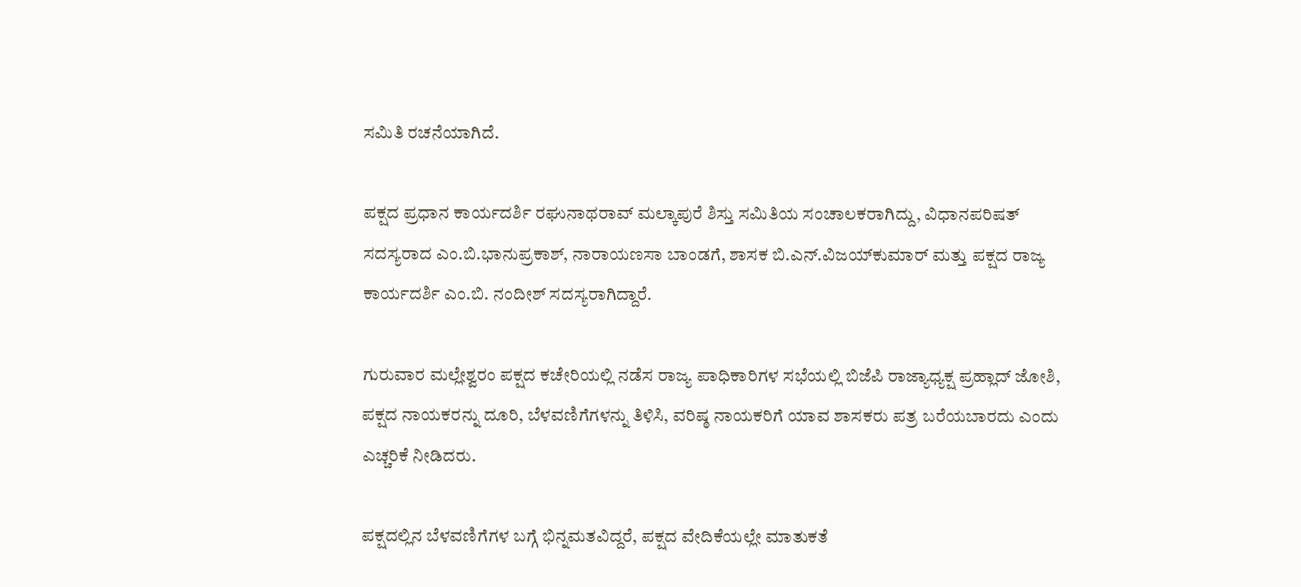ಸಮಿತಿ ರಚನೆಯಾಗಿದೆ.

ಪಕ್ಷದ ಪ್ರಧಾನ ಕಾರ್ಯದರ್ಶಿ ರಘುನಾಥರಾವ್‌ ಮಲ್ಕಾಪುರೆ ಶಿಸ್ತು ಸಮಿತಿಯ ಸಂಚಾಲಕರಾಗಿದ್ದು, ವಿಧಾನಪರಿಷತ್‌ ಸದಸ್ಯರಾದ ಎಂ.ಬಿ.ಭಾನುಪ್ರಕಾಶ್‌, ನಾರಾಯಣಸಾ ಬಾಂಡಗೆ, ಶಾಸಕ ಬಿ.ಎನ್‌.ವಿಜಯ್‌ಕುಮಾರ್ ಮತ್ತು ಪಕ್ಷದ ರಾಜ್ಯ ಕಾರ್ಯದರ್ಶಿ ಎಂ.ಬಿ. ನಂದೀಶ್‌ ಸದಸ್ಯರಾಗಿದ್ದಾರೆ.

ಗುರುವಾರ ಮಲ್ಲೇಶ್ವರಂ ಪಕ್ಷದ ಕಚೇರಿಯಲ್ಲಿ ನಡೆಸ ರಾಜ್ಯ ಪಾಧಿಕಾರಿಗಳ ಸಭೆಯಲ್ಲಿ ಬಿಜೆಪಿ ರಾಜ್ಯಾಧ್ಯಕ್ಷ ಪ್ರಹ್ಲಾದ್ ಜೋಶಿ, ಪಕ್ಷದ ನಾಯಕರನ್ನು ದೂರಿ, ಬೆಳವಣಿಗೆಗಳನ್ನು ತಿಳಿಸಿ, ವರಿಷ್ಠ ನಾಯಕರಿಗೆ ಯಾವ ಶಾಸಕರು ಪತ್ರ ಬರೆಯಬಾರದು ಎಂದು ಎಚ್ಚರಿಕೆ ನೀಡಿದರು.

ಪಕ್ಷದಲ್ಲಿನ ಬೆಳವಣಿಗೆಗಳ ಬಗ್ಗೆ ಭಿನ್ನಮತವಿದ್ದರೆ, ಪಕ್ಷದ ವೇದಿಕೆಯಲ್ಲೇ ಮಾತುಕತೆ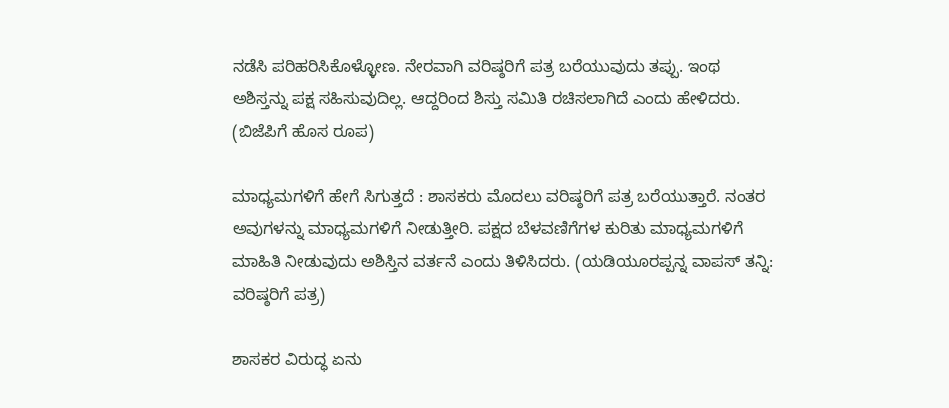ನಡೆಸಿ ಪರಿಹರಿಸಿಕೊಳ್ಳೋಣ. ನೇರವಾಗಿ ವರಿಷ್ಠರಿಗೆ ಪತ್ರ ಬರೆಯುವುದು ತಪ್ಪು. ಇಂಥ ಅಶಿಸ್ತನ್ನು ಪಕ್ಷ ಸಹಿಸುವುದಿಲ್ಲ. ಆದ್ದರಿಂದ ಶಿಸ್ತು ಸಮಿತಿ ರಚಿಸಲಾಗಿದೆ ಎಂದು ಹೇಳಿದರು. (ಬಿಜೆಪಿಗೆ ಹೊಸ ರೂಪ)

ಮಾಧ್ಯಮಗಳಿಗೆ ಹೇಗೆ ಸಿಗುತ್ತದೆ : ಶಾಸಕರು ಮೊದಲು ವರಿಷ್ಠರಿಗೆ ಪತ್ರ ಬರೆಯುತ್ತಾರೆ. ನಂತರ ಅವುಗಳನ್ನು ಮಾಧ್ಯಮಗಳಿಗೆ ನೀಡುತ್ತೀರಿ. ಪಕ್ಷದ ಬೆಳವಣಿಗೆಗಳ ಕುರಿತು ಮಾಧ್ಯಮಗಳಿಗೆ ಮಾಹಿತಿ ನೀಡುವುದು ಅಶಿಸ್ತಿನ ವರ್ತನೆ ಎಂದು ತಿಳಿಸಿದರು. (ಯಡಿಯೂರಪ್ಪನ್ನ ವಾಪಸ್ ತನ್ನಿ: ವರಿಷ್ಠರಿಗೆ ಪತ್ರ)

ಶಾಸಕರ ವಿರುದ್ಧ ಏನು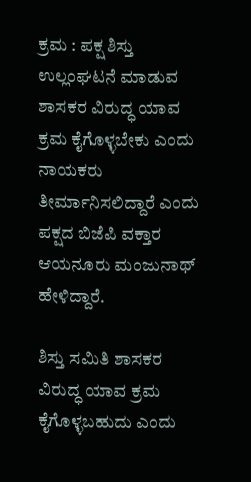ಕ್ರಮ : ಪಕ್ಷ ಶಿಸ್ತು ಉಲ್ಲಂಘಟನೆ ಮಾಡುವ ಶಾಸಕರ ವಿರುದ್ಧ ಯಾವ ಕ್ರಮ ಕೈಗೊಳ್ಳಬೇಕು ಎಂದು ನಾಯಕರು ತೀರ್ಮಾನಿಸಲಿದ್ದಾರೆ ಎಂದು ಪಕ್ಷದ ಬಿಜೆಪಿ ವಕ್ತಾರ ಆಯನೂರು ಮಂಜುನಾಥ್‌ ಹೇಳಿದ್ದಾರೆ.

ಶಿಸ್ತು ಸಮಿತಿ ಶಾಸಕರ ವಿರುದ್ಧ ಯಾವ ಕ್ರಮ ಕೈಗೊಳ್ಳಬಹುದು ಎಂದು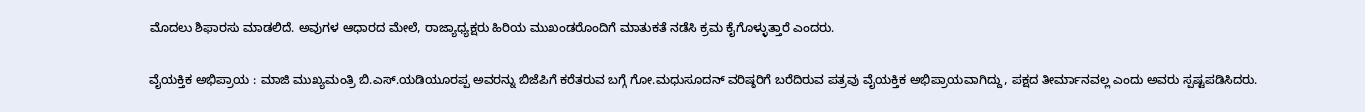ಮೊದಲು ಶಿಫಾರಸು ಮಾಡಲಿದೆ. ಅವುಗಳ ಆಧಾರದ ಮೇಲೆ, ರಾಜ್ಯಾಧ್ಯಕ್ಷರು ಹಿರಿಯ ಮುಖಂಡರೊಂದಿಗೆ ಮಾತುಕತೆ ನಡೆಸಿ ಕ್ರಮ ಕೈಗೊಳ್ಳುತ್ತಾರೆ ಎಂದರು.

ವೈಯಕ್ತಿಕ ಅಭಿಪ್ರಾಯ : ಮಾಜಿ ಮುಖ್ಯಮಂತ್ರಿ ಬಿ.ಎಸ್‌.ಯಡಿಯೂರಪ್ಪ ಅವರನ್ನು ಬಿಜೆಪಿಗೆ ಕರೆತರುವ ಬಗ್ಗೆ ಗೋ.ಮಧುಸೂದನ್‌ ವರಿಷ್ಠರಿಗೆ ಬರೆದಿರುವ ಪತ್ರವು ವೈಯಕ್ತಿಕ ಅಭಿಪ್ರಾಯವಾಗಿದ್ದು, ಪಕ್ಷದ ತೀರ್ಮಾನವಲ್ಲ ಎಂದು ಅವರು ಸ್ಪಷ್ಟಪಡಿಸಿದರು.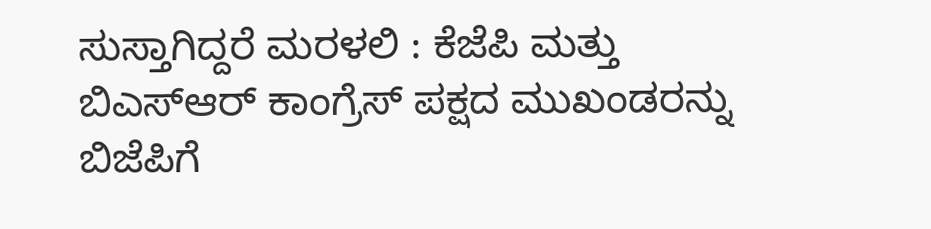ಸುಸ್ತಾಗಿದ್ದರೆ ಮರಳಲಿ : ಕೆಜೆಪಿ ಮತ್ತು ಬಿಎಸ್‌ಆರ್ ಕಾಂಗ್ರೆಸ್‌ ಪಕ್ಷದ ಮುಖಂಡರನ್ನು ಬಿಜೆಪಿಗೆ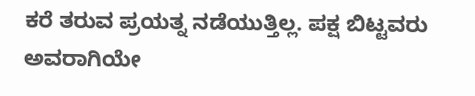ಕರೆ ತರುವ ಪ್ರಯತ್ನ ನಡೆಯುತ್ತಿಲ್ಲ. ಪಕ್ಷ ಬಿಟ್ಟವರು ಅವರಾಗಿಯೇ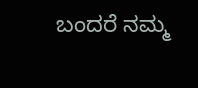ಬಂದರೆ ನಮ್ಮ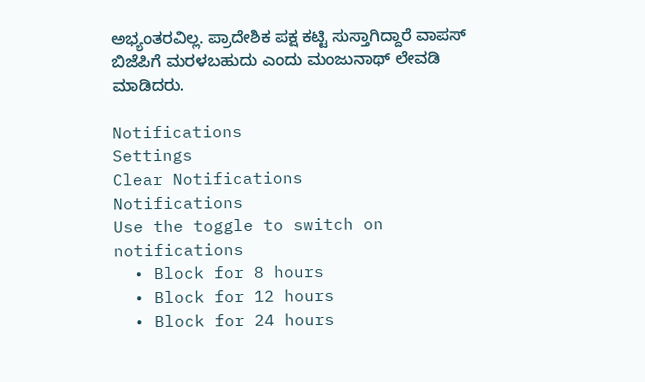ಅಭ್ಯಂತರವಿಲ್ಲ. ಪ್ರಾದೇಶಿಕ ಪಕ್ಷ ಕಟ್ಟಿ ಸುಸ್ತಾಗಿದ್ದಾರೆ ವಾಪಸ್‌ ಬಿಜೆಪಿಗೆ ಮರಳಬಹುದು ಎಂದು ಮಂಜುನಾಥ್ ಲೇವಡಿ ಮಾಡಿದರು.

Notifications
Settings
Clear Notifications
Notifications
Use the toggle to switch on notifications
  • Block for 8 hours
  • Block for 12 hours
  • Block for 24 hours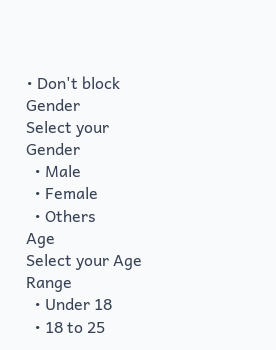• Don't block
Gender
Select your Gender
  • Male
  • Female
  • Others
Age
Select your Age Range
  • Under 18
  • 18 to 25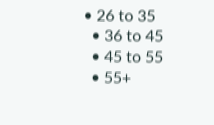• 26 to 35
  • 36 to 45
  • 45 to 55
  • 55+